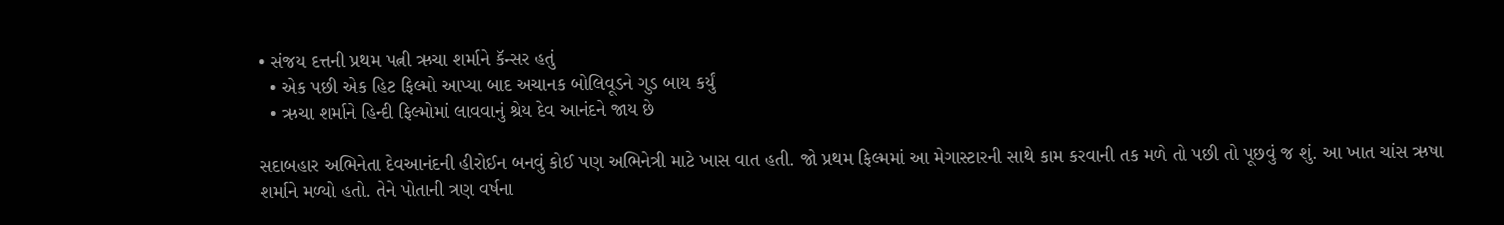• સંજય દત્તની પ્રથમ પત્ની ઋચા શર્માને કૅન્સર હતું
  • એક પછી એક હિટ ફિલ્મો આપ્યા બાદ અચાનક બોલિવૂડને ગુડ બાય કર્યું
  • ઋચા શર્માને હિન્દી ફિલ્મોમાં લાવવાનું શ્રેય દેવ આનંદને જાય છે

સદાબહાર અભિનેતા દેવઆનંદની હીરોઈન બનવું કોઈ પણ અભિનેત્રી માટે ખાસ વાત હતી. જો પ્રથમ ફિલ્મમાં આ મેગાસ્ટારની સાથે કામ કરવાની તક મળે તો પછી તો પૂછવું જ શું. આ ખાત ચાંસ ઋષા શર્માને મળ્યો હતો. તેને પોતાની ત્રણ વર્ષના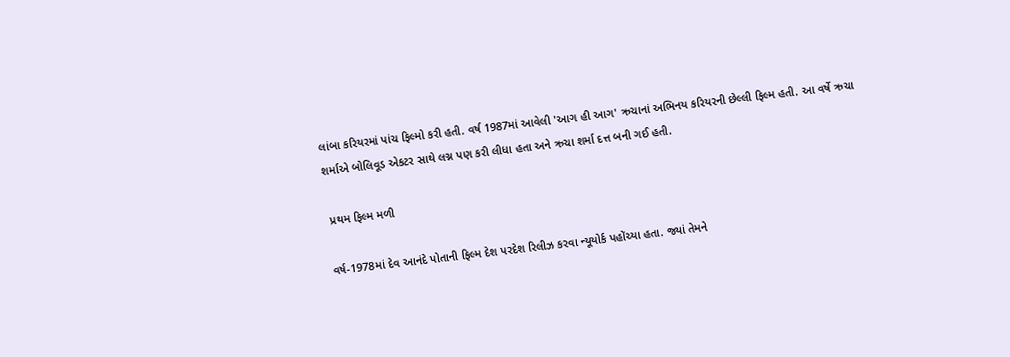લાંબા કરિયરમાં પાંચ ફિલ્મો કરી હતી. વર્ષ 1987માં આવેલી 'આગ હી આગ' ઋચાનાં અભિનય કરિયરની છેલ્લી ફિલ્મ હતી. આ વર્ષે ઋચા શર્માએ બોલિવૂડ એકટર સાથે લગ્ન પણ કરી લીધા હતા અને ઋચા શર્મા દત્ત બની ગઈ હતી.

 પ્રથમ ફિલ્મ મળી

વર્ષ-1978માં દેવ આનંદે પોતાની ફિલ્મ દેશ પરદેશ રિલીઝ કરવા ન્યૂયોર્ક પહોંચ્યા હતા. જ્યાં તેમને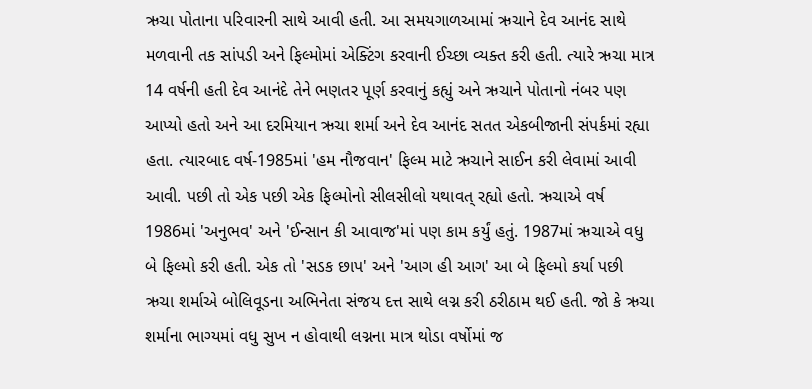ઋચા પોતાના પરિવારની સાથે આવી હતી. આ સમયગાળઆમાં ઋચાને દેવ આનંદ સાથે મળવાની તક સાંપડી અને ફિલ્મોમાં એક્ટિંગ કરવાની ઈચ્છા વ્યક્ત કરી હતી. ત્યારે ઋચા માત્ર 14 વર્ષની હતી દેવ આનંદે તેને ભણતર પૂર્ણ કરવાનું કહ્યું અને ઋચાને પોતાનો નંબર પણ આપ્યો હતો અને આ દરમિયાન ઋચા શર્મા અને દેવ આનંદ સતત એકબીજાની સંપર્કમાં રહ્યા હતા. ત્યારબાદ વર્ષ-1985માં 'હમ નૌજવાન' ફિલ્મ માટે ઋચાને સાઈન કરી લેવામાં આવી આવી. પછી તો એક પછી એક ફિલ્મોનો સીલસીલો યથાવત્ રહ્યો હતો. ઋચાએ વર્ષ 1986માં 'અનુભવ' અને 'ઈન્સાન કી આવાજ'માં પણ કામ કર્યું હતું. 1987માં ઋચાએ વધુ બે ફિલ્મો કરી હતી. એક તો 'સડક છાપ' અને 'આગ હી આગ' આ બે ફિલ્મો કર્યા પછી ઋચા શર્માએ બોલિવૂડના અભિનેતા સંજય દત્ત સાથે લગ્ન કરી ઠરીઠામ થઈ હતી. જો કે ઋચા શર્માના ભાગ્યમાં વધુ સુખ ન હોવાથી લગ્નના માત્ર થોડા વર્ષોમાં જ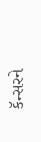કૅન્સરને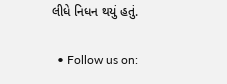લીધે નિધન થયું હતું.

  • Follow us on: